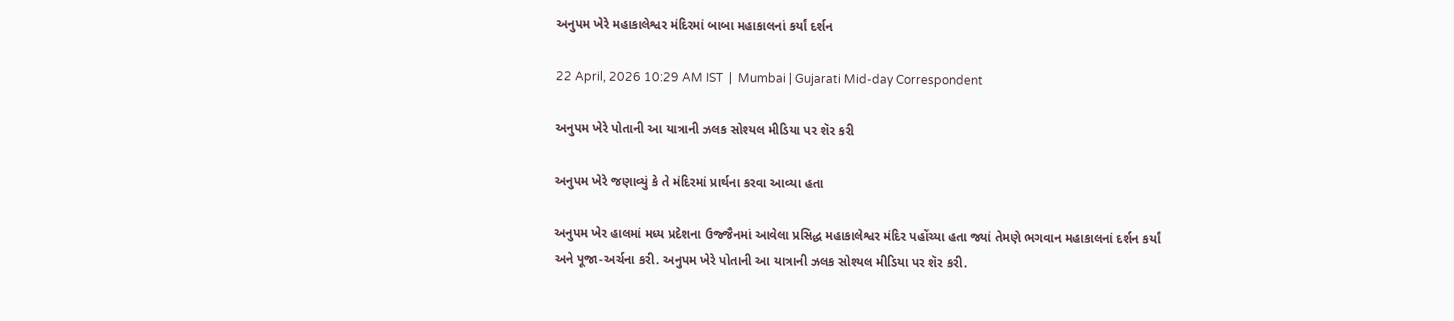અનુપમ ખેરે મહાકાલેશ્વર મંદિરમાં બાબા મહાકાલનાં કર્યાં દર્શન

22 April, 2026 10:29 AM IST  |  Mumbai | Gujarati Mid-day Correspondent

અનુપમ ખેરે પોતાની આ યાત્રાની ઝલક સોશ્યલ મીડિયા પર શૅર કરી

અનુપમ ખેરે જણાવ્યું કે તે મંદિરમાં પ્રાર્થના કરવા આવ્યા હતા

અનુપમ ખેર હાલમાં મધ્ય પ્રદેશના ઉજ્જૈનમાં આવેલા પ્રસિદ્ધ મહાકાલેશ્વર મંદિર પહોંચ્યા હતા જ્યાં તેમણે ભગવાન મહાકાલનાં દર્શન કર્યાં અને પૂજા-અર્ચના કરી. અનુપમ ખેરે પોતાની આ યાત્રાની ઝલક સોશ્યલ મીડિયા પર શૅર કરી.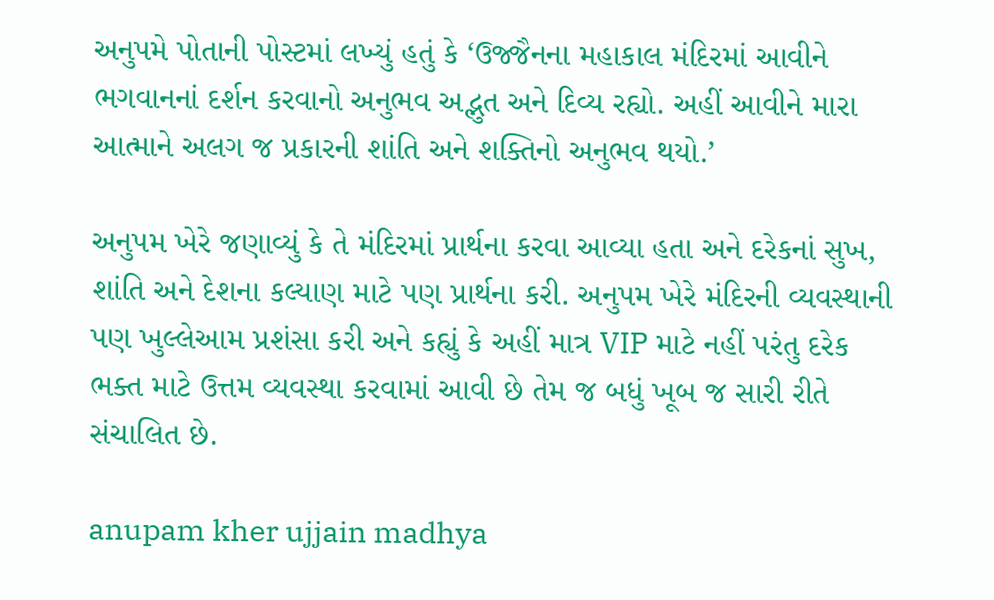અનુપમે પોતાની પોસ્ટમાં લખ્યું હતું કે ‘ઉજ્જૈનના મહાકાલ મંદિરમાં આવીને ભગવાનનાં દર્શન કરવાનો અનુભવ અદ્ભુત અને દિવ્ય રહ્યો. અહીં આવીને મારા આત્માને અલગ જ પ્રકારની શાંતિ અને શક્તિનો અનુભવ થયો.’

અનુપમ ખેરે જણાવ્યું કે તે મંદિરમાં પ્રાર્થના કરવા આવ્યા હતા અને દરેકનાં સુખ, શાંતિ અને દેશના કલ્યાણ માટે પણ પ્રાર્થના કરી. અનુપમ ખેરે મંદિરની વ્યવસ્થાની પણ ખુલ્લેઆમ પ્રશંસા કરી અને કહ્યું કે અહીં માત્ર VIP માટે નહીં પરંતુ દરેક ભક્ત માટે ઉત્તમ વ્યવસ્થા કરવામાં આવી છે તેમ જ બધું ખૂબ જ સારી રીતે સંચાલિત છે.

anupam kher ujjain madhya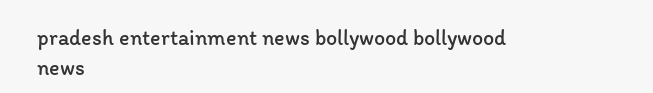pradesh entertainment news bollywood bollywood news